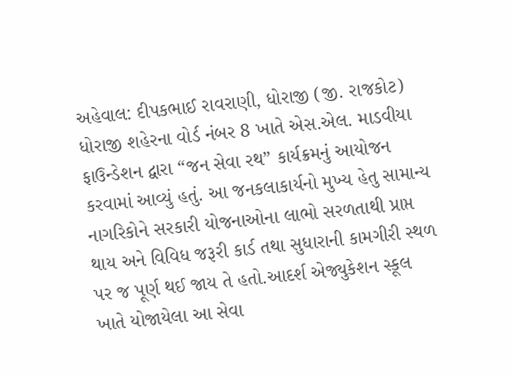અહેવાલ: દીપકભાઈ રાવરાણી, ધોરાજી (જી. રાજકોટ)
ધોરાજી શહેરના વોર્ડ નંબર 8 ખાતે એસ.એલ. માડવીયા ફાઉન્ડેશન દ્વારા “જન સેવા રથ” કાર્યક્રમનું આયોજન કરવામાં આવ્યું હતું. આ જનકલાકાર્યનો મુખ્ય હેતુ સામાન્ય નાગરિકોને સરકારી યોજનાઓના લાભો સરળતાથી પ્રાપ્ત થાય અને વિવિધ જરૂરી કાર્ડ તથા સુધારાની કામગીરી સ્થળ પર જ પૂર્ણ થઈ જાય તે હતો.આદર્શ એજ્યુકેશન સ્કૂલ ખાતે યોજાયેલા આ સેવા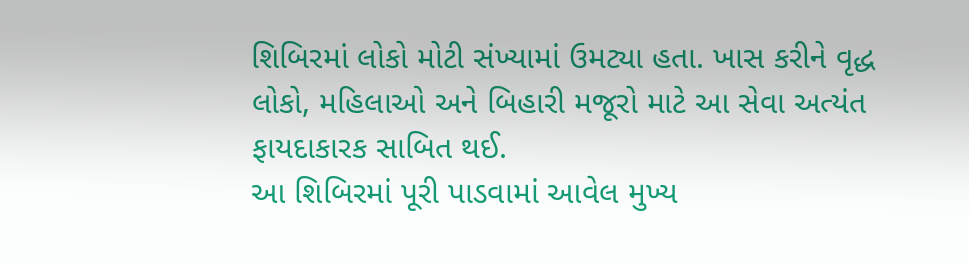શિબિરમાં લોકો મોટી સંખ્યામાં ઉમટ્યા હતા. ખાસ કરીને વૃદ્ધ લોકો, મહિલાઓ અને બિહારી મજૂરો માટે આ સેવા અત્યંત ફાયદાકારક સાબિત થઈ.
આ શિબિરમાં પૂરી પાડવામાં આવેલ મુખ્ય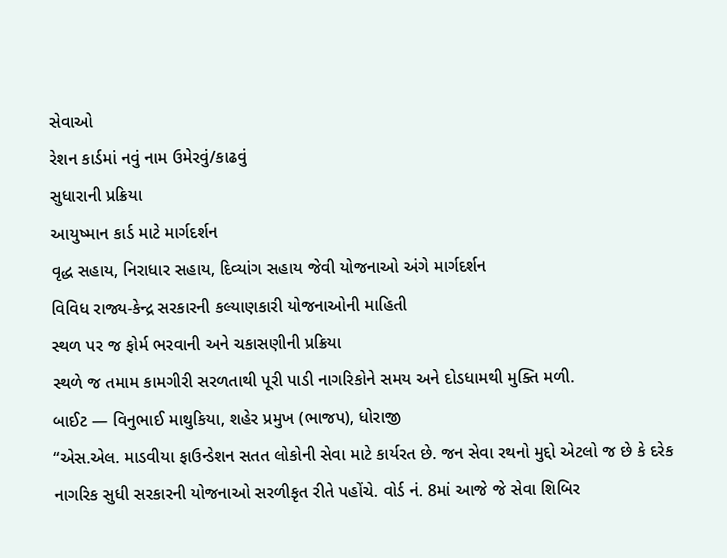સેવાઓ
રેશન કાર્ડમાં નવું નામ ઉમેરવું/કાઢવું
સુધારાની પ્રક્રિયા
આયુષ્માન કાર્ડ માટે માર્ગદર્શન
વૃદ્ધ સહાય, નિરાધાર સહાય, દિવ્યાંગ સહાય જેવી યોજનાઓ અંગે માર્ગદર્શન
વિવિધ રાજ્ય-કેન્દ્ર સરકારની કલ્યાણકારી યોજનાઓની માહિતી
સ્થળ પર જ ફોર્મ ભરવાની અને ચકાસણીની પ્રક્રિયા
સ્થળે જ તમામ કામગીરી સરળતાથી પૂરી પાડી નાગરિકોને સમય અને દોડધામથી મુક્તિ મળી.
બાઈટ — વિનુભાઈ માથુકિયા, શહેર પ્રમુખ (ભાજપ), ધોરાજી
“એસ.એલ. માડવીયા ફાઉન્ડેશન સતત લોકોની સેવા માટે કાર્યરત છે. જન સેવા રથનો મુદ્દો એટલો જ છે કે દરેક નાગરિક સુધી સરકારની યોજનાઓ સરળીકૃત રીતે પહોંચે. વોર્ડ નં. 8માં આજે જે સેવા શિબિર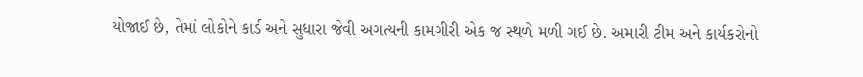યોજાઈ છે, તેમાં લોકોને કાર્ડ અને સુધારા જેવી અગત્યની કામગીરી એક જ સ્થળે મળી ગઈ છે. અમારી ટીમ અને કાર્યકરોનો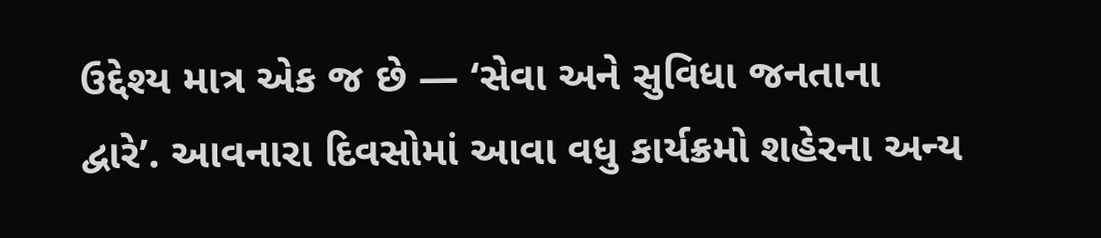ઉદ્દેશ્ય માત્ર એક જ છે — ‘સેવા અને સુવિધા જનતાના દ્વારે’. આવનારા દિવસોમાં આવા વધુ કાર્યક્રમો શહેરના અન્ય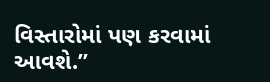વિસ્તારોમાં પણ કરવામાં આવશે.”